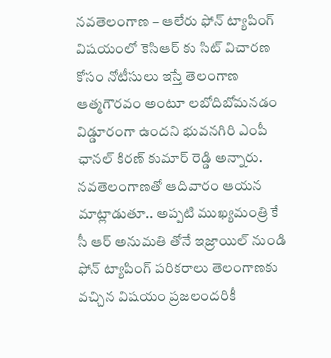నవతెలంగాణ – ఆలేరు ఫోన్ ట్యాపింగ్ విషయంలో కెసిఆర్ కు సిట్ విచారణ కోసం నోటీసులు ఇస్తే తెలంగాణ ఆత్మగౌరవం అంటూ లబోదిబోమనడం విడ్డూరంగా ఉందని భువనగిరి ఎంపీ ఛానల్ కిరణ్ కుమార్ రెడ్డి అన్నారు. నవతెలంగాణతో ఆదివారం ఆయన మాట్లాడుతూ.. అప్పటి ముఖ్యమంత్రి కే సీ ఆర్ అనుమతి తోనే ఇజ్రాయిల్ నుండి ఫోన్ ట్యాపింగ్ పరికరాలు తెలంగాణకు వచ్చిన విషయం ప్రజలందరికీ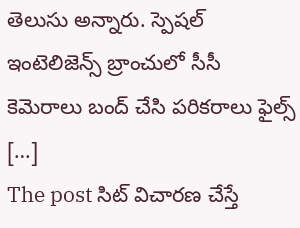తెలుసు అన్నారు. స్పెషల్ ఇంటెలిజెన్స్ బ్రాంచులో సీసీ కెమెరాలు బంద్ చేసి పరికరాలు ఫైల్స్ […]
The post సిట్ విచారణ చేస్తే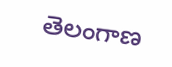తెలంగాణ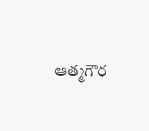ఆత్మగౌర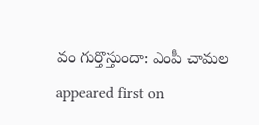వం గుర్తొస్తుందా: ఎంపీ చామల appeared first on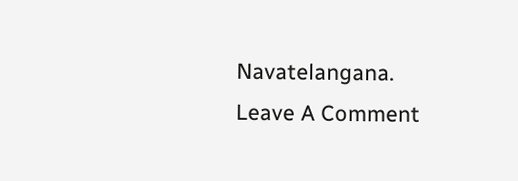Navatelangana.
Leave A Comment